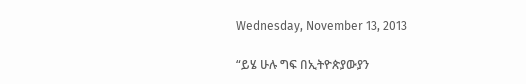Wednesday, November 13, 2013

“ይሄ ሁሉ ግፍ በኢትዮጵያውያን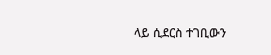ላይ ሲደርስ ተገቢውን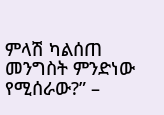ምላሽ ካልሰጠ መንግስት ምንድነው የሚሰራው?” –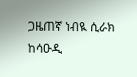ጋዜጠኛ ነብዪ ሲራክ ከሳዑዲ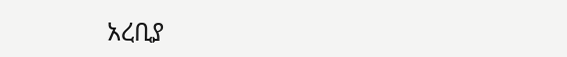አረቢያ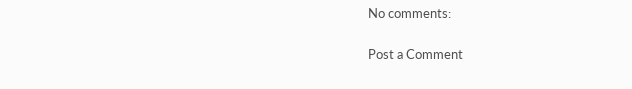No comments:

Post a Comment